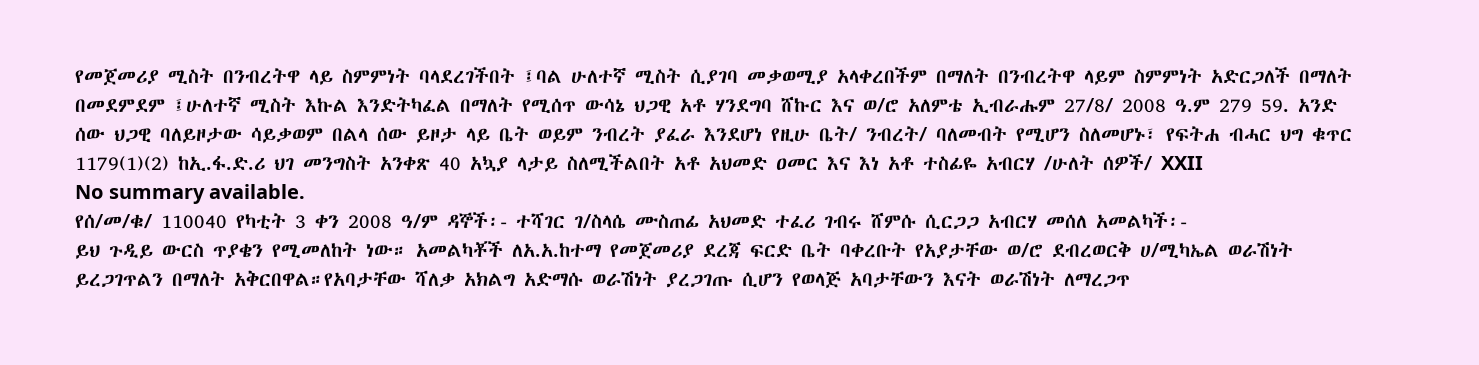የመጀመሪያ ሚስት በንብረትዋ ላይ ስምምነት ባላደረገችበት ፤ባል ሁለተኛ ሚስት ሲያገባ መቃወሚያ አላቀረበችም በማለት በንብረትዋ ላይም ስምምነት አድርጋለች በማለት በመደምደም ፤ሁለተኛ ሚስት እኩል እንድትካፈል በማለት የሚሰጥ ውሳኔ ህጋዊ አቶ ሃንደግባ ሸኩር እና ወ/ሮ አለምቴ ኢብራሑም 27/8/ 2008 ዓ.ም 279 59. አንድ ሰው ህጋዊ ባለይዞታው ሳይቃወም በልላ ሰው ይዞታ ላይ ቤት ወይም ንብረት ያፈራ እንደሆነ የዚሁ ቤት/ ንብረት/ ባለመብት የሚሆን ስለመሆኑ፣ የፍትሐ ብሓር ህግ ቁጥር 1179(1)(2) ከኢ.ፋ.ድ.ሪ ህገ መንግስት አንቀጽ 40 አኳያ ላታይ ስለሚችልበት አቶ አህመድ ዐመር እና እነ አቶ ተስፊዬ አብርሃ /ሁለት ሰዎች/ XXII
No summary available.
የሰ/መ/ቁ/ 110040 የካቲት 3 ቀን 2008 ዓ/ም ዳኞች፡- ተሻገር ገ/ስላሴ ሙስጠፊ አህመድ ተፈሪ ገብሩ ሸምሱ ሲርጋጋ አብርሃ መሰለ አመልካች፡-
ይህ ጉዲይ ውርስ ጥያቄን የሚመለከት ነው። አመልካቾች ለአ.አ.ከተማ የመጀመሪያ ደረጃ ፍርድ ቤት ባቀረቡት የአያታቸው ወ/ሮ ደብረወርቅ ሀ/ሚካኤል ወራሽነት ይረጋገጥልን በማለት አቅርበዋል።የአባታቸው ሻለቃ አክልግ አድማሱ ወራሽነት ያረጋገጡ ሲሆን የወላጅ አባታቸውን እናት ወራሽነት ለማረጋጥ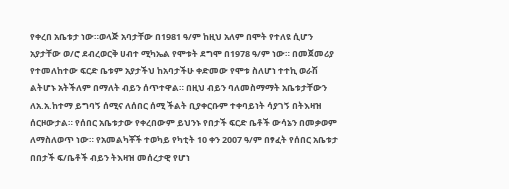የቀረበ አቤቱታ ነው።ወላጅ አባታቸው በ1981 ዓ/ም ከዚህ አለም በሞት የተለዩ ሲሆን አያታቸው ወ/ሮ ደብረወርቅ ሀብተ ሚካኤል የሞቱት ደግሞ በ1978 ዓ/ም ነው። በመጀመሪያ የተመለከተው ፍርድ ቤቱም አያታችህ ከአባታችሁ ቀድመው የሞቱ ስለሆነ ተተኪ ወራሽ ልትሆኑ አትችለም በማለት ብይን ሰጥተዋል። በዚህ ብይን ባለመስማማት አቤቱታቸውን ለአ.አ.ከተማ ይግባኝ ሰሚና ለሰበር ሰሚ ችልት ቢያቀርቡም ተቀባይነት ሳያገኝ በትእዛዝ ሰርዞውታል። የሰበር አቤቱታው የቀረበውም ይህንኑ የበታች ፍርድ ቤቶች ውሳኔን በመቃወም ለማስለወጥ ነው። የአመልካቾች ተወካይ የካቲት 10 ቀን 2007 ዓ/ም በፃፈት የሰበር አቤቱታ በበታች ፍ/ቤቶች ብይን ትእዛዝ መሰረታዊ የሆነ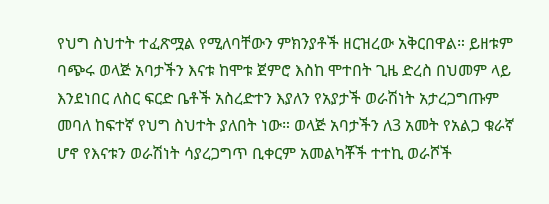የህግ ስህተት ተፈጽሟል የሚለባቸውን ምክንያቶች ዘርዝረው አቅርበዋል። ይዘቱም ባጭሩ ወላጅ አባታችን እናቱ ከሞቱ ጀምሮ እስከ ሞተበት ጊዜ ድረስ በህመም ላይ እንደነበር ለስር ፍርድ ቤቶች አስረድተን እያለን የአያታች ወራሽነት አታረጋግጡም መባለ ከፍተኛ የህግ ስህተት ያለበት ነው። ወላጅ አባታችን ለ3 አመት የአልጋ ቁራኛ ሆኖ የእናቱን ወራሽነት ሳያረጋግጥ ቢቀርም አመልካቾች ተተኪ ወራሾች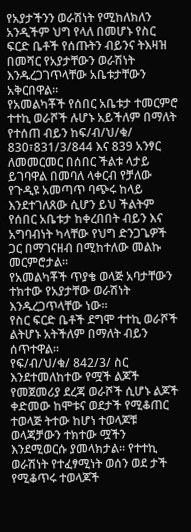የአያታችንን ወራሽነት የሚከለክለን አንዲችም ህግ የላለ በመሆኑ የስር ፍርድ ቤቶች የሰጡትን ብይንና ትእዛዝ በመሻር የአያታቸውን ወራሽነት እንዱረጋገጥላቸው አቤቱታቸውን አቅርበዋል።
የአመልካቾች የሰበር አቤቱታ ተመርምሮ ተተኪ ወራሾች ሉሆኑ አይችለም በማለት የተሰጠ ብይን ከፍ/ብ/ህ/ቁ/ 830፣831/3/844 እና 839 አንፃር ለመመርመር በሰበር ችልቱ ላታይ ይገባዋል በመባለ ላቀርብ የቻለው የጉዲዩ አመጣጥ ባጭሩ ከላይ እንደተገለጸው ሲሆን ይህ ችልትም የሰበር አቤቱታ ከቀረበበት ብይን እና አግባብነት ካላቸው የህግ ድንጋጌዎች ጋር በማገናዘብ በሚከተለው መልኩ መርምሮታል።
የአመልካቾች ጥያቄ ወላጅ አባታቸውን ተክተው የአያታቸው ወራሽነት እንዱረጋጥላቸው ነው።
የስር ፍርድ ቤቶች ደግሞ ተተኪ ወራሾች ልትሆኑ አትችለም በማለት ብይን ሰጥተዋል።
የፍ/ብ/ህ/ቁ/ 842/3/ ስር እንደተመለከተው የሟች ልጆች የመጀመሪያ ደረጃ ወራሾች ሲሆኑ ልጆች ቀድመው ከሞቱና ወደታች የሚቆጠር ተወላጅ ትተው ከሆነ ተወላጆቹ ወላጃቻውን ተክተው ሟችን እንደሚወርሱ ያመላክታል። የተተኪ ወራሽነት የተፈፃሚነት ወሰን ወደ ታች የሚቆጥሩ ተወላጆች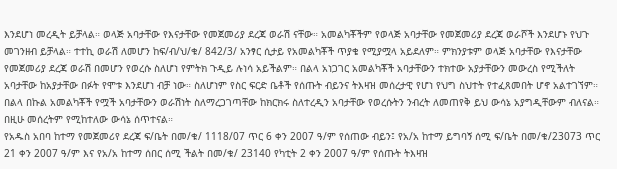እንደሆነ መረዲት ይቻላል። ወላጅ አባታቸው የእናታቸው የመጀመሪያ ደረጃ ወራሽ ናቸው። አመልካቾችም የወላጅ አባታቸው የመጀመሪያ ደረጃ ወራሾች እንደሆኑ የህጉ መገንዘብ ይቻላል። ተተኪ ወራሽ ለመሆን ከፍ/ብ/ህ/ቁ/ 842/3/ አንፃር ሲታይ የአመልካቾች ጥያቄ የሚያሟላ አይደለም። ምክንያቱም ወላጅ አባታቸው የእናታቸው የመጀመሪያ ደረጃ ወራሽ በመሆን የወረሱ ስለሆነ የምትክ ጉዲይ ሉነሳ አይችልም። በልላ አነጋገር አመልካቾች አባታቸውን ተክተው አያታቸውን መውረስ የሚችለት አባታቸው ከአያታቸው በፉት የሞቱ እንደሆነ ብቻ ነው። ስለሆነም የስር ፍርድ ቤቶች የሰጡት ብይንና ትእዛዝ መሰረታዊ የሆነ የህግ ስህተት የተፈጸመበት ሆኖ አልተገኘም። በልላ በኩል አመልካቾች የሟች አባታቸውን ወራሽነት ስለማረጋገጣቸው ከክርክሩ ስለተረዲን አባታቸው የወረሱትን ንብረት ለመጠየቅ ይህ ውሳኔ አያግዲቸውም ብለናል። በዚሁ መሰረትም የሚከተለው ውሳኔ ሰጥተናል።
የአዱስ አበባ ከተማ የመጀመሪየ ደረጃ ፍ/ቤት በመ/ቁ/ 1118/07 ጥር 6 ቀን 2007 ዓ/ም የሰጠው ብይን፤ የአ/አ ከተማ ይግባኝ ሰሚ ፍ/ቤት በመ/ቁ/23073 ጥር 21 ቀን 2007 ዓ/ም እና የአ/አ ከተማ ሰበር ሰሚ ችልት በመ/ቁ/ 23140 የካቲት 2 ቀን 2007 ዓ/ም የሰጡት ትእዛዝ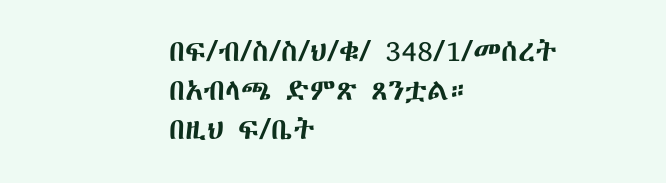በፍ/ብ/ስ/ስ/ህ/ቁ/ 348/1/መሰረት በአብላጫ ድምጽ ጸንቷል።
በዚህ ፍ/ቤት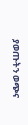ያወጡትን ወጭና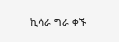ኪሳራ ግራ ቀኙ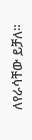ለየራሳቸው ይቻለ።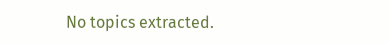No topics extracted.